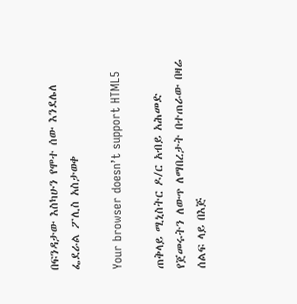በፍንዳታው እስካሁን የሞተ ሰው እንደሌለ ፌደራል ፖሊስ አስታወቀ

Your browser doesn’t support HTML5

ጠቅላይ ሚኒስትር ዶ/ር አብይ አሕመድ የጀመሩትን ለውጥ ለማበረታት በተጠራው በዛሬ ሰልፍ ላይ በእጅ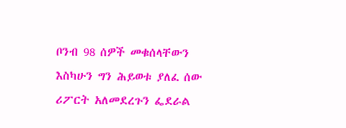ቦንብ 98 ሰዎች መቁሰላቸውን እስካሁን ግን ሕይወቱ ያለፈ ሰው ሪፖርት አለመደረጉን ፌደራል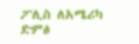ፖሊስ ለአሜሪካ ድምፅ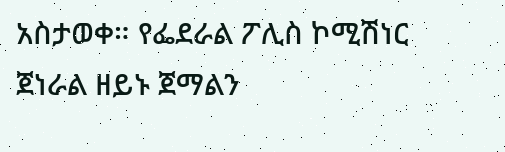አስታወቀ። የፌደራል ፖሊስ ኮሚሽነር ጀነራል ዘይኑ ጀማልን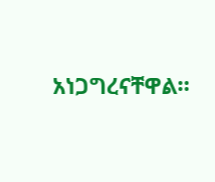አነጋግረናቸዋል።